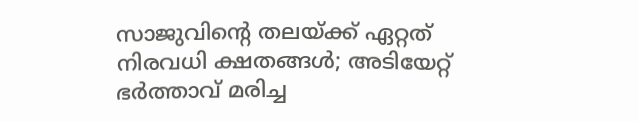സാജുവിന്റെ തലയ്ക്ക് ഏറ്റത് നിരവധി ക്ഷതങ്ങൾ; അടിയേറ്റ് ഭർത്താവ് മരിച്ച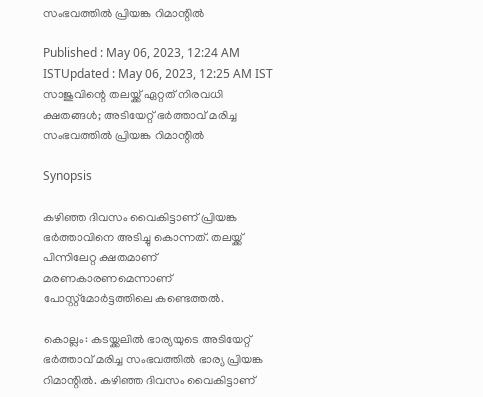സംഭവത്തിൽ പ്രിയങ്ക റിമാന്റിൽ

Published : May 06, 2023, 12:24 AM ISTUpdated : May 06, 2023, 12:25 AM IST
സാജുവിന്റെ തലയ്ക്ക് ഏറ്റത് നിരവധി ക്ഷതങ്ങൾ; അടിയേറ്റ് ഭർത്താവ് മരിച്ച സംഭവത്തിൽ പ്രിയങ്ക റിമാന്റിൽ

Synopsis

കഴിഞ്ഞ ദിവസം വൈകിട്ടാണ് പ്രിയങ്ക ഭർത്താവിനെ അടിച്ചു കൊന്നത്. തലയ്ക്ക് പിന്നിലേറ്റ ക്ഷതമാണ് മരണകാരണമെന്നാണ് പോസ്റ്റ്‌മോർട്ടത്തിലെ കണ്ടെത്തൽ.

കൊല്ലം: കടയ്ക്കലിൽ ഭാര്യയുടെ അടിയേറ്റ് ഭർത്താവ് മരിച്ച സംഭവത്തിൽ ഭാര്യ പ്രിയങ്ക റിമാന്റിൽ. കഴിഞ്ഞ ദിവസം വൈകിട്ടാണ്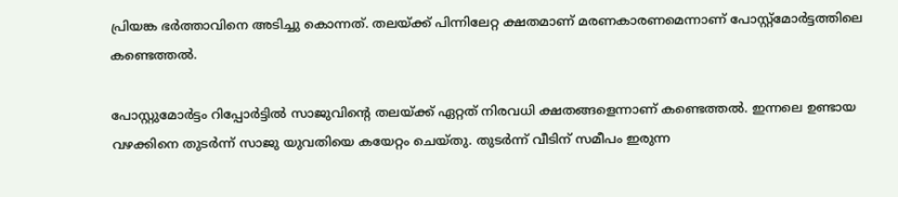പ്രിയങ്ക ഭർത്താവിനെ അടിച്ചു കൊന്നത്. തലയ്ക്ക് പിന്നിലേറ്റ ക്ഷതമാണ് മരണകാരണമെന്നാണ് പോസ്റ്റ്‌മോർട്ടത്തിലെ കണ്ടെത്തൽ.

പോസ്റ്റുമോർട്ടം റിപ്പോർട്ടിൽ സാജുവിന്റെ തലയ്ക്ക് ഏറ്റത് നിരവധി ക്ഷതങ്ങളെന്നാണ് കണ്ടെത്തൽ. ഇന്നലെ ഉണ്ടായ വഴക്കിനെ തുടർന്ന് സാജു യുവതിയെ കയേറ്റം ചെയ്തു. തുടർന്ന് വീടിന് സമീപം ഇരുന്ന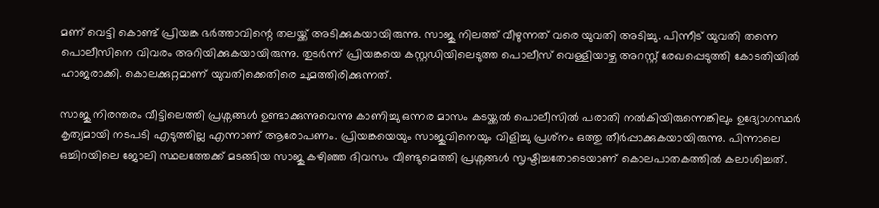മണ് വെട്ടി കൊണ്ട് പ്രിയങ്ക ഭർത്താവിന്റെ തലയ്ക്ക് അടിക്കുകയായിരുന്നു. സാജു നിലത്ത് വീഴുന്നത് വരെ യുവതി അടിച്ചു. പിന്നീട് യുവതി തന്നെ പൊലീസിനെ വിവരം അറിയിക്കുകയായിരുന്നു. തുടർന്ന് പ്രിയങ്കയെ കസ്റ്റഡിയിലെടുത്ത പൊലീസ് വെള്ളിയാഴ്ച അറസ്റ്റ് രേഖപ്പെടുത്തി കോടതിയിൽ ഹാജരാക്കി. കൊലക്കുറ്റമാണ് യുവതിക്കെതിരെ ചുമത്തിരിക്കുന്നത്.

സാജു നിരന്തരം വീട്ടിലെത്തി പ്രശ്നങ്ങൾ ഉണ്ടാക്കുന്നുവെന്നു കാണിച്ചു ഒന്നര മാസം കടയ്ക്കൽ പൊലീസിൽ പരാതി നൽകിയിരുന്നെങ്കിലും ഉദ്യോഗസ്ഥർ കൃത്യമായി നടപടി എടുത്തില്ല എന്നാണ് ആരോപണം. പ്രിയങ്കയെയും സാജുവിനെയും വിളിച്ചു പ്രശ്‌നം ഒത്തു തീർപ്പാക്കുകയായിരുന്നു. പിന്നാലെ ഒച്ചിറയിലെ ജോലി സ്ഥലത്തേക്ക് മടങ്ങിയ സാജു കഴിഞ്ഞ ദിവസം വീണ്ടുമെത്തി പ്രശ്നങ്ങൾ സൃഷ്ടിച്ചതോടെയാണ് കൊലപാതകത്തിൽ കലാശിച്ചത്.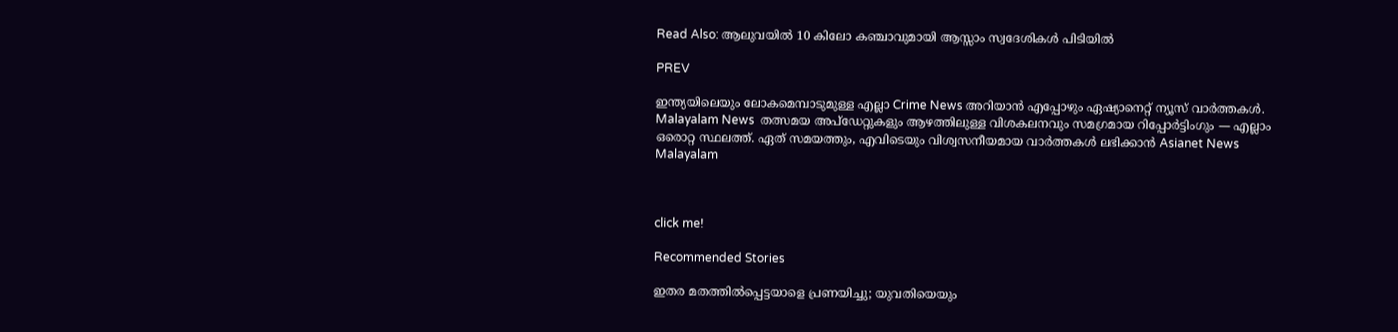Read Also: ആലുവയിൽ 10 കിലോ കഞ്ചാവുമായി ആസ്സാം സ്വദേശികൾ പിടിയിൽ

PREV

ഇന്ത്യയിലെയും ലോകമെമ്പാടുമുള്ള എല്ലാ Crime News അറിയാൻ എപ്പോഴും ഏഷ്യാനെറ്റ് ന്യൂസ് വാർത്തകൾ. Malayalam News  തത്സമയ അപ്‌ഡേറ്റുകളും ആഴത്തിലുള്ള വിശകലനവും സമഗ്രമായ റിപ്പോർട്ടിംഗും — എല്ലാം ഒരൊറ്റ സ്ഥലത്ത്. ഏത് സമയത്തും, എവിടെയും വിശ്വസനീയമായ വാർത്തകൾ ലഭിക്കാൻ Asianet News Malayalam



click me!

Recommended Stories

ഇതര മതത്തില്‍പ്പെട്ടയാളെ പ്രണയിച്ചു; യുവതിയെയും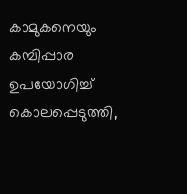കാമുകനെയും കമ്പിപ്പാര ഉപയോഗിച്ച് കൊലപ്പെടുത്തി,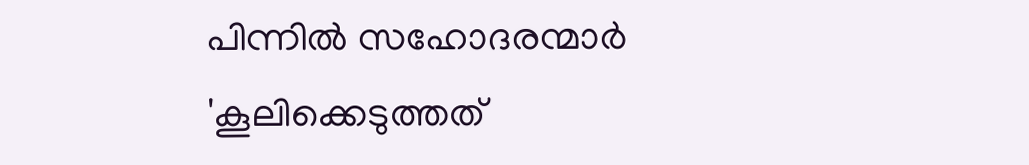പിന്നില്‍ സഹോദരന്മാര്‍
'കൂലിക്കെടുത്തത്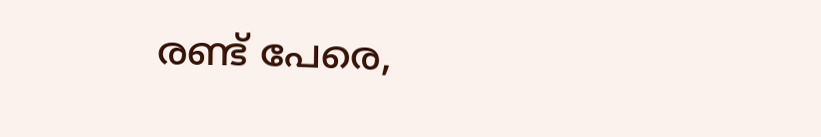രണ്ട് പേരെ,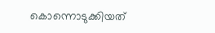കൊന്നൊടുക്കിയത്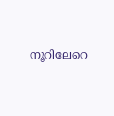നൂറിലേറെ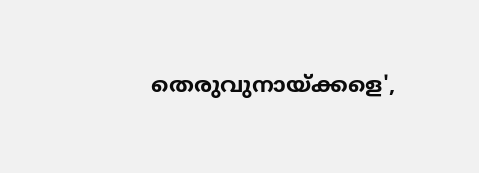തെരുവുനായ്ക്കളെ',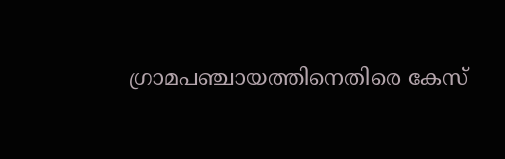ഗ്രാമപഞ്ചായത്തിനെതിരെ കേസ്